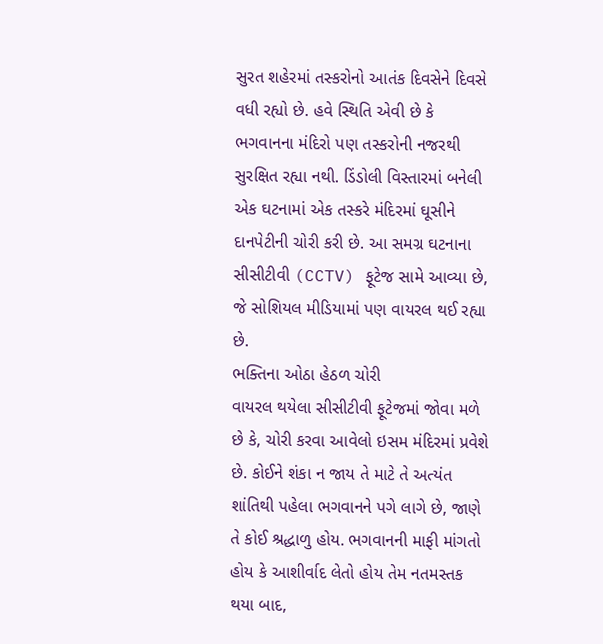સુરત શહેરમાં તસ્કરોનો આતંક દિવસેને દિવસે વધી રહ્યો છે. હવે સ્થિતિ એવી છે કે ભગવાનના મંદિરો પણ તસ્કરોની નજરથી સુરક્ષિત રહ્યા નથી. ડિંડોલી વિસ્તારમાં બનેલી એક ઘટનામાં એક તસ્કરે મંદિરમાં ઘૂસીને દાનપેટીની ચોરી કરી છે. આ સમગ્ર ઘટનાના સીસીટીવી (CCTV) ફૂટેજ સામે આવ્યા છે, જે સોશિયલ મીડિયામાં પણ વાયરલ થઈ રહ્યા છે.
ભક્તિના ઓઠા હેઠળ ચોરી
વાયરલ થયેલા સીસીટીવી ફૂટેજમાં જોવા મળે છે કે, ચોરી કરવા આવેલો ઇસમ મંદિરમાં પ્રવેશે છે. કોઈને શંકા ન જાય તે માટે તે અત્યંત શાંતિથી પહેલા ભગવાનને પગે લાગે છે, જાણે તે કોઈ શ્રદ્ધાળુ હોય. ભગવાનની માફી માંગતો હોય કે આશીર્વાદ લેતો હોય તેમ નતમસ્તક થયા બાદ,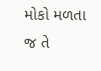મોકો મળતા જ તે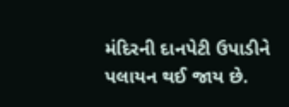મંદિરની દાનપેટી ઉપાડીને પલાયન થઈ જાય છે.